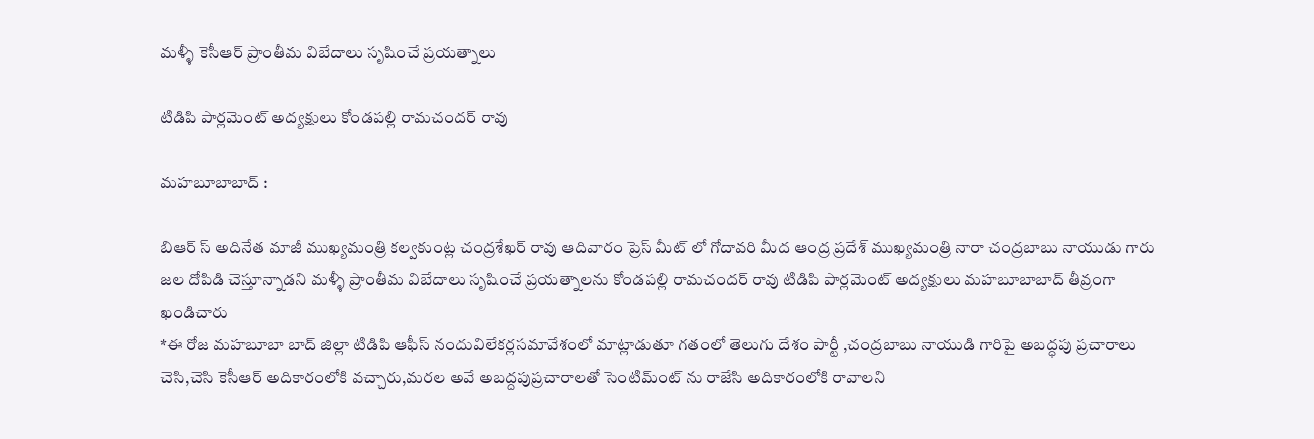మళ్ళీ కెసీఆర్ ప్రాంతీమ విబేదాలు సృషించే ప్రయత్నాలు

టిడిపి పార్లమెంట్ అద్యక్షులు కోండపల్లి రామచందర్ రావు

మహబూబాబాద్ :

బిఆర్ స్ అదినేత మాజీ ముఖ్యమంత్రి కల్వకుంట్ల చంద్రశేఖర్ రావు ఆదివారం ప్రెస్ మీట్ లో గోదావరి మీద ఆంద్ర ప్రదేశ్ ముఖ్యమంత్రి నారా చంద్రబాబు నాయుడు గారు జల దోపిడి చెస్తూన్నాడని మళ్ళీ ప్రాంతీమ విబేదాలు సృషించే ప్రయత్నాలను కోండపల్లి రామచందర్ రావు టిడిపి పార్లమెంట్ అద్యక్షులు మహబూబాబాద్ తీవ్రంగా ఖండిచారు
*ఈ రోజ మహబూబా బాద్ జిల్లా టిడిపి ఆఫీస్ నందువిలేకర్లసమావేశంలో మాట్లాడుతూ గతంలో తెలుగు దేశం పార్టీ ,చంద్రబాబు నాయుడి గారిపై అబద్ధపు ప్రచారాలు చెసి,చెసి కెసీఆర్ అదికారంలోకి వచ్చారు,మరల అవే అబద్దపుప్రచారాలతో సెంటిమ్ంట్ ను రాజేసి అదికారంలోకి రావాలని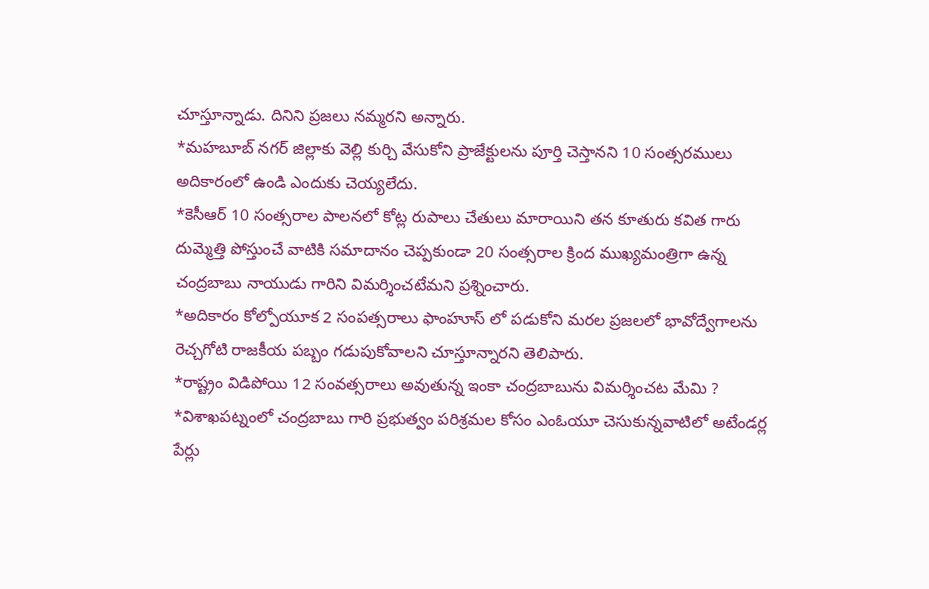చూస్తూన్నాడు. దినిని ప్రజలు నమ్మరని అన్నారు.
*మహబూబ్ నగర్ జిల్లాకు వెల్లి కుర్చి వేసుకోని ప్రాజేక్టులను పూర్తి చెస్తానని 10 సంత్సరములు అదికారంలో ఉండి ఎందుకు చెయ్యలేదు.
*కెసీఆర్ 10 సంత్సరాల పాలనలో కోట్ల రుపాలు చేతులు మారాయిని తన కూతురు కవిత గారు దుమ్మెత్తి పోస్తుంచే వాటికి సమాదానం చెప్పకుండా 20 సంత్సరాల క్రింద ముఖ్యమంత్రిగా ఉన్న చంద్రబాబు నాయుడు గారిని విమర్శించటేమని ప్రశ్నించారు.
*అదికారం కోల్పోయూక 2 సంపత్సరాలు ఫాంహూస్ లో పడుకోని మరల ప్రజలలో భావోద్వేగాలను రెచ్చగోటి రాజకీయ పబ్బం గడుపుకోవాలని చూస్తూన్నారని తెలిపారు.
*రాష్ట్రం విడిపోయి 12 సంవత్సరాలు అవుతున్న ఇంకా చంద్రబాబును విమర్శించట మేమి ?
*విశాఖపట్నంలో చంద్రబాబు గారి ప్రభుత్వం పరిశ్రమల కోసం ఎంఓయూ చెసుకున్నవాటిలో అటేండర్ల పేర్లు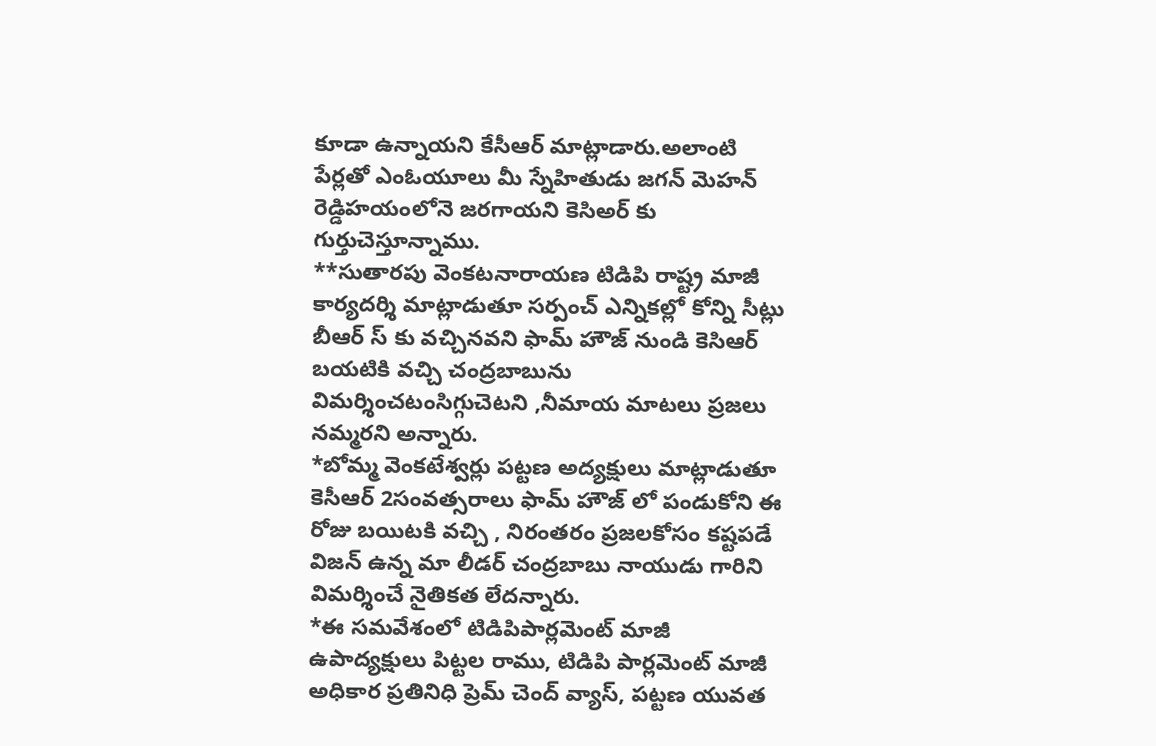కూడా ఉన్నాయని కేసీఆర్ మాట్లాడారు.అలాంటి పేర్లతో ఎంఓయూలు మీ స్నేహితుడు జగన్ మెహన్ రెడ్డిహయంలోనె జరగాయని కెసిఅర్ కు గుర్తుచెస్తూన్నాము.
**సుతారపు వెంకటనారాయణ టిడిపి రాష్ట్ర మాజీ కార్యదర్శి మాట్లాడుతూ సర్పంచ్ ఎన్నికల్లో కోన్ని సీట్లు బీఆర్ స్ కు వచ్చినవని ఫామ్ హౌజ్ నుండి కెసిఆర్ బయటికి వచ్చి చంద్రబాబును విమర్శించటంసిగ్గుచెటని ,నీమాయ మాటలు ప్రజలు నమ్మరని అన్నారు.
*బోమ్మ వెంకటేశ్వర్లు పట్టణ అద్యక్షులు మాట్లాడుతూ కెసీఆర్ 2సంవత్సరాలు ఫామ్ హౌజ్ లో పండుకోని ఈ రోజు బయిటకి వచ్చి , నిరంతరం ప్రజలకోసం కష్టపడే విజన్ ఉన్న మా లీడర్ చంద్రబాబు నాయుడు గారిని విమర్శించే నైతికత లేదన్నారు.
*ఈ సమవేశంలో టిడిపిపార్లమెంట్ మాజీ ఉపాద్యక్షులు పిట్టల రాము, టిడిపి పార్లమెంట్ మాజీ అధికార ప్రతినిధి ప్రెమ్ చెంద్ వ్యాస్, పట్టణ యువత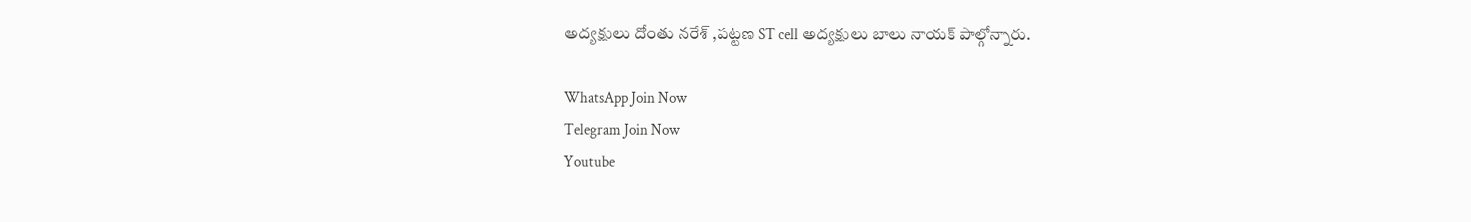అద్యక్షులు దోంతు నరేశ్ ,పట్టణ ST cell అద్యక్షులు బాలు నాయక్ పాల్గోన్నారు.

WhatsApp Join Now
Telegram Join Now
Youtube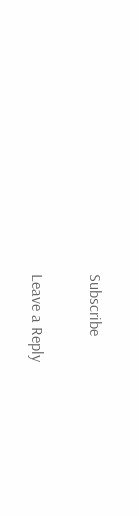Subscribe

Leave a Reply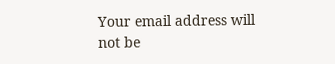Your email address will not be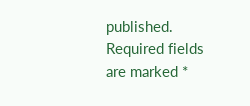published. Required fields are marked *